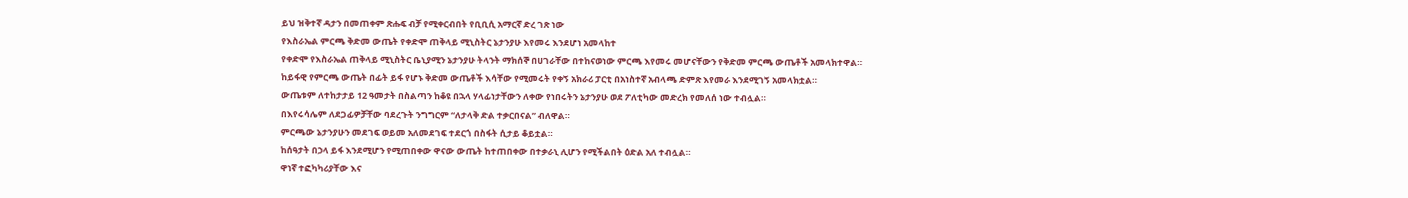ይህ ዝቅተኛ ዳታን በመጠቀም ጽሑፍ ብቻ የሚቀርብበት የቢቢሲ አማርኛ ድረ ገጽ ነው
የእስራኤል ምርጫ ቅድመ ውጤት የቀድሞ ጠቅላይ ሚኒስትር ኔታንያሁ እየመሩ እንደሆነ አመላከተ
የቀድሞ የእስራኤል ጠቅላይ ሚኒስትር ቤኒያሚን ኔታንያሁ ትላንት ማክሰኞ በሀገራቸው በተከናወነው ምርጫ እየመሩ መሆናቸውን የቅድመ ምርጫ ውጤቶች አመላክተዋል።
ከይፋዊ የምርጫ ውጤት በፊት ይፋ የሆኑ ቅድመ ውጤቶች እሳቸው የሚመሩት የቀኝ አክራሪ ፓርቲ በአነስተኛ አብላጫ ድምጽ እየመራ እንደሚገኝ አመላክቷል።
ውጤቱም ለተከታታይ 12 ዓመታት በስልጣን ከቆዩ በኋላ ሃላፊነታቸውን ለቀው የነበሩትን ኔታንያሁ ወደ ፖለቲካው መድረክ የመለሰ ነው ተብሏል።
በእየሩሳሌም ለደጋፊዎቻቸው ባደረጉት ንግግርም “ለታላቅ ድል ተቃርበናል” ብለዋል።
ምርጫው ኔታንያሁን መደገፍ ወይመ አለመደገፍ ተደርጎ በስፋት ሲታይ ቆይቷል።
ከሰዓታት በኃላ ይፋ እንደሚሆን የሚጠበቀው ዋናው ውጤት ከተጠበቀው በተቃራኒ ሊሆን የሚችልበት ዕድል አለ ተብሏል።
ዋነኛ ተፎካካሪያቸው እና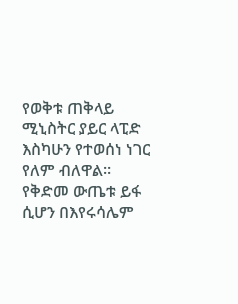የወቅቱ ጠቅላይ ሚኒስትር ያይር ላፒድ እስካሁን የተወሰነ ነገር የለም ብለዋል።
የቅድመ ውጤቱ ይፋ ሲሆን በእየሩሳሌም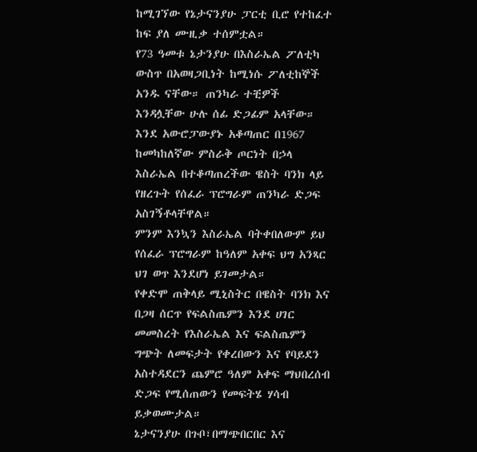ከሚገኘው የኔታናንያሁ ፓርቲ ቢሮ የተከፈተ ከፍ ያለ ሙዚቃ ተሰምቷል።
የ73 ዓመቱ ኔታንያሁ በእስራኤል ፖለቲካ ውስጥ በአወዛጋቢነት ከሚነሱ ፖለቲከኞች አንዱ ናቸው። ጠንካራ ተቺዎች እንዳሏቸው ሁሉ ሰፊ ድጋፊም አላቸው።
እንደ አውሮፓውያኑ አቆጣጠር በ1967 ከመካከለኛው ምስራቅ ጦርነት በኃላ እስራኤል በተቆጣጠረችው ዌስት ባንክ ላይ የዘረጉት የሰፈራ ፕሮግራም ጠንካራ ድጋፍ አስገኝቶላቸዋል።
ምንም እንኳን እስራኤል ባትቀበለውም ይህ የሰፈራ ፕሮግራም ከዓለም አቀፍ ህግ አንጻር ህገ ወጥ እንደሆነ ይገመታል።
የቀድሞ ጠቅላይ ሚኒስትር በዌስት ባንክ እና በጋዛ ሰርጥ የፍልስጤምን እንደ ሀገር መመስረት የእስራኤል እና ፍልስጤምን ግጭት ለመፍታት የቀረበውን እና የባይደን አስተዳደርን ጨምሮ ዓለም አቀፍ ማህበረሰብ ድጋፍ የሚሰጠውን የመፍትሄ ሃሳብ ይቃወሙታል።
ኔታናንያሁ በጉቦ፣በማጭበርበር እና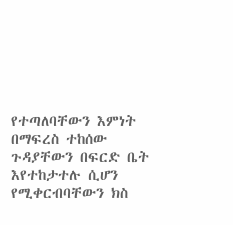የተጣለባቸውን እምነት በማፍረስ ተከሰው ጉዳያቸውን በፍርድ ቤት እየተከታተሉ ሲሆን የሚቀርብባቸውን ክስ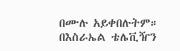በሙሉ አይቀበሉትም።
በእስራኤል ቴሌቪዥን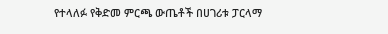የተላለፉ የቅድመ ምርጫ ውጤቶች በሀገሪቱ ፓርላማ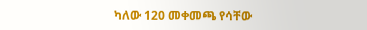ካለው 120 መቀመጫ የሳቸው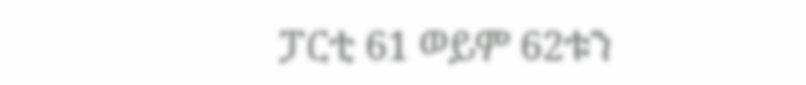ፓርቲ 61 ወይም 62ቱን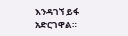እንዳገኘ ይፋ አድርገዋል።